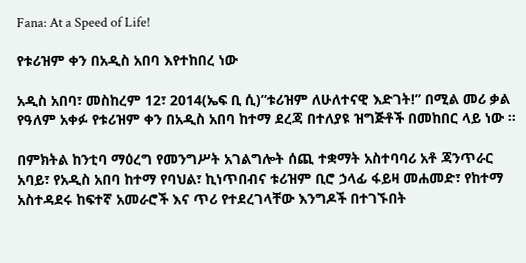Fana: At a Speed of Life!

የቱሪዝም ቀን በአዲስ አበባ እየተከበረ ነው

አዲስ አበባ፣ መስከረም 12፣ 2014(ኤፍ ቢ ሲ)”ቱሪዝም ለሁለተናዊ እድገት!” በሚል መሪ ቃል የዓለም አቀፉ የቱሪዝም ቀን በአዲስ አበባ ከተማ ደረጃ በተለያዩ ዝግጅቶች በመከበር ላይ ነው ።

በምክትል ከንቲባ ማዕረግ የመንግሥት አገልግሎት ሰጪ ተቋማት አስተባባሪ አቶ ጃንጥራር አባይ፣ የአዲስ አበባ ከተማ የባህል፣ ኪነጥበብና ቱሪዝም ቢሮ ኃላፊ ፋይዛ መሐመድ፣ የከተማ አስተዳደሩ ከፍተኛ አመራሮች እና ጥሪ የተደረገላቸው እንግዶች በተገኙበት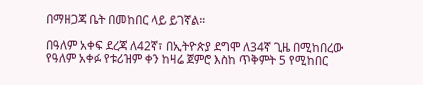በማዘጋጃ ቤት በመከበር ላይ ይገኛል።

በዓለም አቀፍ ደረጃ ለ42ኛ፣ በኢትዮጵያ ደግሞ ለ34ኛ ጊዜ በሚከበረው የዓለም አቀፉ የቱሪዝም ቀን ከዛሬ ጀምሮ እስከ ጥቅምት 5 የሚከበር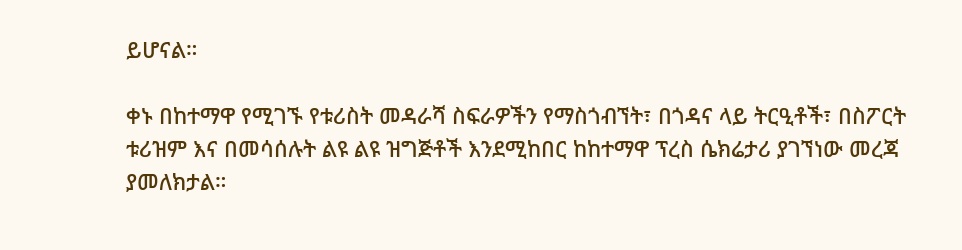ይሆናል።

ቀኑ በከተማዋ የሚገኙ የቱሪስት መዳራሻ ስፍራዎችን የማስጎብኘት፣ በጎዳና ላይ ትርዒቶች፣ በስፖርት ቱሪዝም እና በመሳሰሉት ልዩ ልዩ ዝግጅቶች እንደሚከበር ከከተማዋ ፕረስ ሴክሬታሪ ያገኘነው መረጃ ያመለክታል።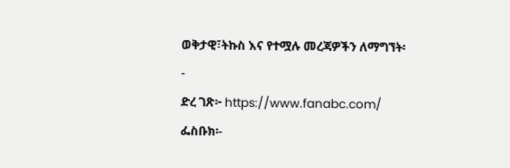ወቅታዊ፣ትኩስ እና የተሟሉ መረጃዎችን ለማግኘት፡-
ድረ ገጽ፦ https://www.fanabc.com/
ፌስቡክ፡-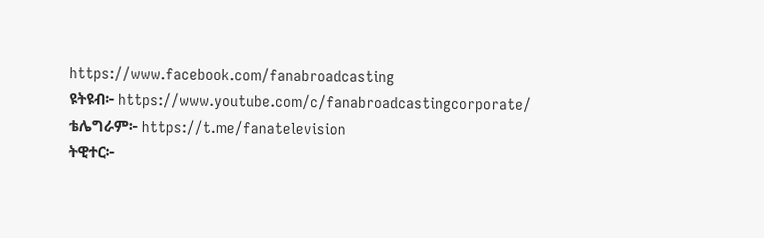https://www.facebook.com/fanabroadcasting
ዩትዩብ፦ https://www.youtube.com/c/fanabroadcastingcorporate/
ቴሌግራም፦ https://t.me/fanatelevision
ትዊተር፦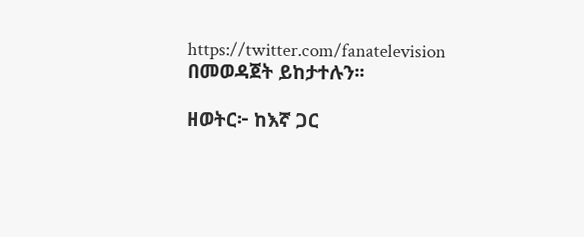https://twitter.com/fanatelevision በመወዳጀት ይከታተሉን፡፡

ዘወትር፦ ከእኛ ጋር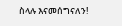ስላሉ እናመሰግናለን!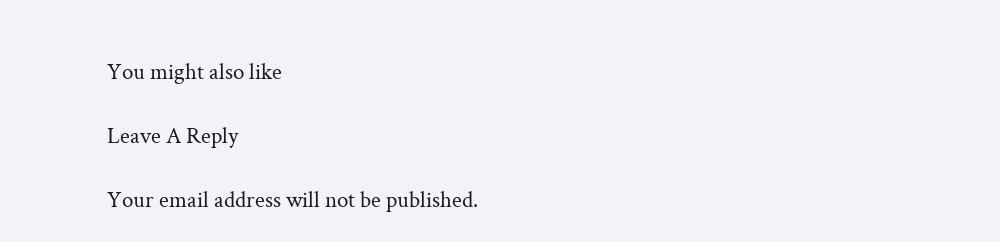You might also like

Leave A Reply

Your email address will not be published.